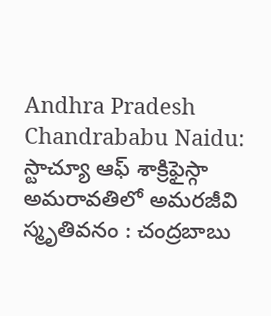Andhra Pradesh
Chandrababu Naidu: స్టాచ్యూ ఆఫ్ శాక్రిఫైస్గా అమరావతిలో అమరజీవి స్మృతివనం : చంద్రబాబు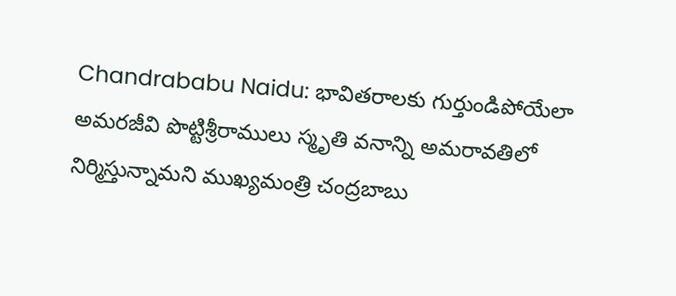Chandrababu Naidu: భావితరాలకు గుర్తుండిపోయేలా అమరజీవి పొట్టిశ్రీరాములు స్మృతి వనాన్ని అమరావతిలో నిర్మిస్తున్నామని ముఖ్యమంత్రి చంద్రబాబు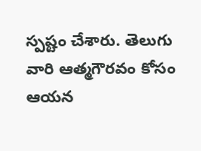స్పష్టం చేశారు. తెలుగు వారి ఆత్మగౌరవం కోసం ఆయన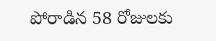పోరాడిన 58 రోజులకు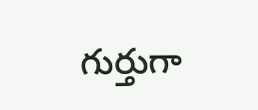గుర్తుగా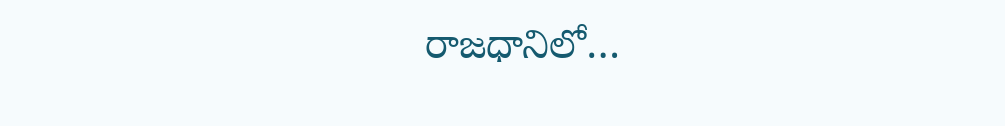రాజధానిలో…